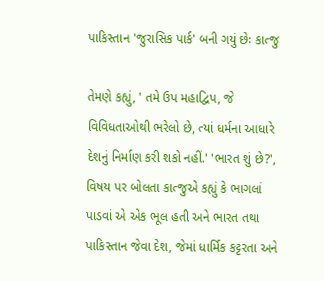પાકિસ્તાન 'જુરાસિક પાર્ક' બની ગયું છેઃ કાત્જુ

તેમણે કહ્યું, ' તમે ઉપ મહાદ્વિપ, જે વિવિધતાઓથી ભરેલો છે, ત્યાં ધર્મના આધારે દેશનું નિર્માણ કરી શકો નહીં.' 'ભારત શું છે?', વિષય પર બોલતા કાત્જુએ કહ્યું કે ભાગલાં પાડવાં એ એક ભૂલ હતી અને ભારત તથા પાકિસ્તાન જેવા દેશ, જેમાં ધાર્મિક કટ્ટરતા અને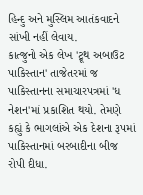હિન્દુ અને મુસ્લિમ આતંકવાદને સાંખી નહીં લેવાય.
કાત્જુનો એક લેખ 'ટ્રૂથ અબાઉટ પાકિસ્તાન' તાજેતરમાં જ પાકિસ્તાનના સમાચારપત્રમાં 'ધ નેશન'માં પ્રકાશિત થયો. તેમણે કહ્યું કે ભાગલાંએ એક દેશના રૂપમાં પાકિસ્તાનમાં બરબાદીના બીજ રોપી દીધા.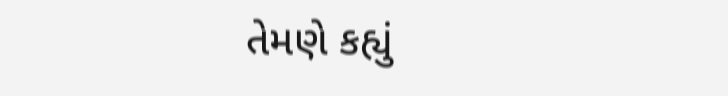તેમણે કહ્યું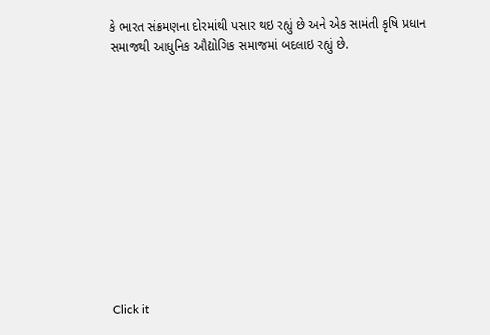કે ભારત સંક્રમણના દોરમાંથી પસાર થઇ રહ્યું છે અને એક સામંતી કૃષિ પ્રધાન સમાજથી આધુનિક ઔદ્યોગિક સમાજમાં બદલાઇ રહ્યું છે.












Click it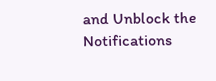and Unblock the Notifications